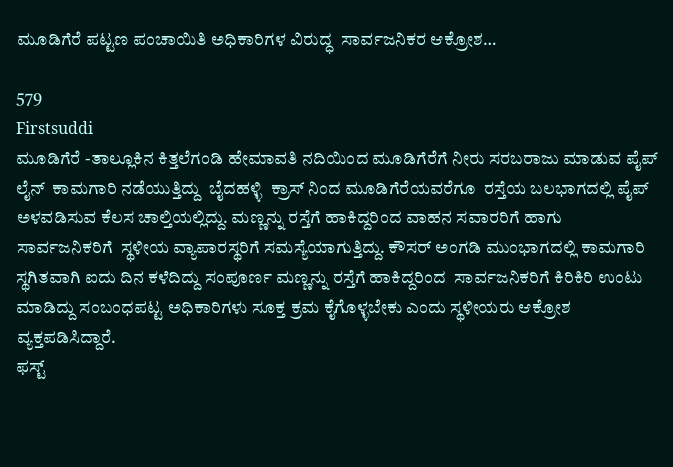ಮೂಡಿಗೆರೆ ಪಟ್ಟಣ ಪಂಚಾಯಿತಿ ಅಧಿಕಾರಿಗಳ ವಿರುದ್ಧ  ಸಾರ್ವಜನಿಕರ‍ ಆಕ್ರೋಶ…

579
Firstsuddi
ಮೂಡಿಗೆರೆ -ತಾಲ್ಲೂಕಿನ ಕಿತ್ತಲೆಗಂಡಿ ಹೇಮಾವತಿ ನದಿಯಿಂದ ಮೂಡಿಗೆರೆಗೆ ನೀರು ಸರಬರಾಜು ಮಾಡುವ ಪೈಪ್ ಲೈನ್  ಕಾಮಗಾರಿ ನಡೆಯುತ್ತಿದ್ದು  ಬೈದಹಳ್ಳಿ  ಕ್ರಾಸ್ ನಿಂದ ಮೂಡಿಗೆರೆಯವರೆಗೂ  ರಸ್ತೆಯ ಬಲಭಾಗದಲ್ಲಿ ಪೈಪ್ ಅಳವಡಿಸುವ ಕೆಲಸ ಚಾಲ್ತಿಯಲ್ಲಿದ್ದು. ಮಣ್ಣನ್ನು ರಸ್ತೆಗೆ ಹಾಕಿದ್ದರಿಂದ ವಾಹನ ಸವಾರರಿಗೆ ಹಾಗು ಸಾರ್ವಜನಿಕರಿಗೆ  ಸ್ಥಳೀಯ ವ್ಯಾಪಾರಸ್ಥರಿಗೆ ಸಮಸ್ಯೆಯಾಗುತ್ತಿದ್ದು. ಕೌಸರ್ ಅಂಗಡಿ ಮುಂಭಾಗದಲ್ಲಿ ಕಾಮಗಾರಿ ಸ್ಥಗಿತವಾಗಿ ಐದು ದಿನ ಕಳೆದಿದ್ದು ಸಂಪೂರ್ಣ ಮಣ್ಣನ್ನು ರಸ್ತೆಗೆ ಹಾಕಿದ್ದರಿಂದ  ಸಾರ್ವಜನಿಕರಿಗೆ ಕಿರಿಕಿರಿ ಉಂಟು ಮಾಡಿದ್ದು ಸಂಬಂಧಪಟ್ಟ ಅಧಿಕಾರಿಗಳು ಸೂಕ್ತ ಕ್ರಮ ಕೈಗೊಳ್ಳಬೇಕು ಎಂದು ಸ್ಥಳೀಯರು ಆಕ್ರೋಶ ವ್ಯಕ್ತಪಡಿಸಿದ್ದಾರೆ.
ಫಸ್ಟ್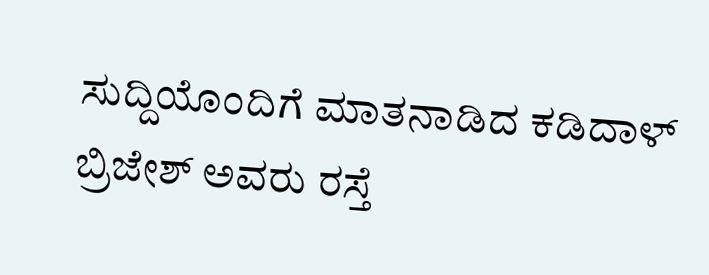ಸುದ್ದಿಯೊಂದಿಗೆ ಮಾತನಾಡಿದ ಕಡಿದಾಳ್ ಬ್ರಿಜೇಶ್ ಅವರು ರಸ್ತೆ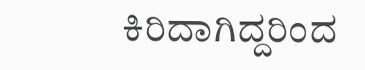ಕಿರಿದಾಗಿದ್ದರಿಂದ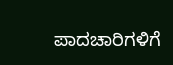ಪಾದಚಾರಿಗಳಿಗೆ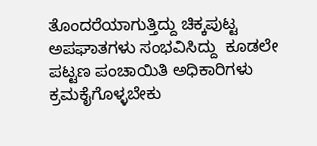ತೊಂದರೆಯಾಗುತ್ತಿದ್ದು ಚಿಕ್ಕಪುಟ್ಟ ಅಪಘಾತಗಳು ಸಂಭವಿಸಿದ್ದು  ಕೂಡಲೇ ಪಟ್ಟಣ ಪಂಚಾಯಿತಿ ಅಧಿಕಾರಿಗಳು  ಕ್ರಮಕೈಗೊಳ್ಳಬೇಕು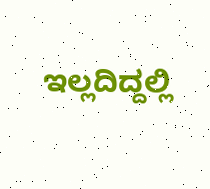ಇಲ್ಲದಿದ್ದಲ್ಲಿ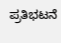ಪ್ರತಿಭಟನೆ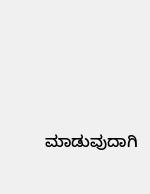ಮಾಡುವುದಾಗಿ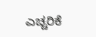ಎಚ್ಚರಿಕೆ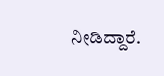ನೀಡಿದ್ದಾರೆ.